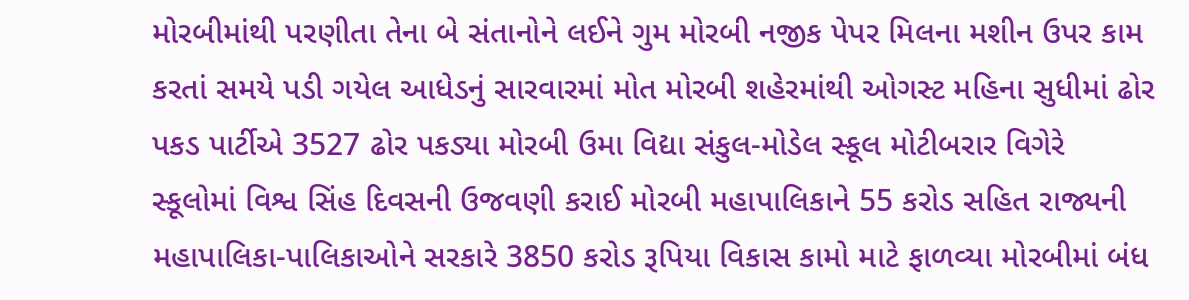મોરબીમાંથી પરણીતા તેના બે સંતાનોને લઈને ગુમ મોરબી નજીક પેપર મિલના મશીન ઉપર કામ કરતાં સમયે પડી ગયેલ આધેડનું સારવારમાં મોત મોરબી શહેરમાંથી ઓગસ્ટ મહિના સુધીમાં ઢોર પકડ પાર્ટીએ 3527 ઢોર પકડ્યા મોરબી ઉમા વિદ્યા સંકુલ-મોડેલ સ્કૂલ મોટીબરાર વિગેરે સ્કૂલોમાં વિશ્વ સિંહ દિવસની ઉજવણી કરાઈ મોરબી મહાપાલિકાને 55 કરોડ સહિત રાજ્યની મહાપાલિકા-પાલિકાઓને સરકારે 3850 કરોડ રૂપિયા વિકાસ કામો માટે ફાળવ્યા મોરબીમાં બંધ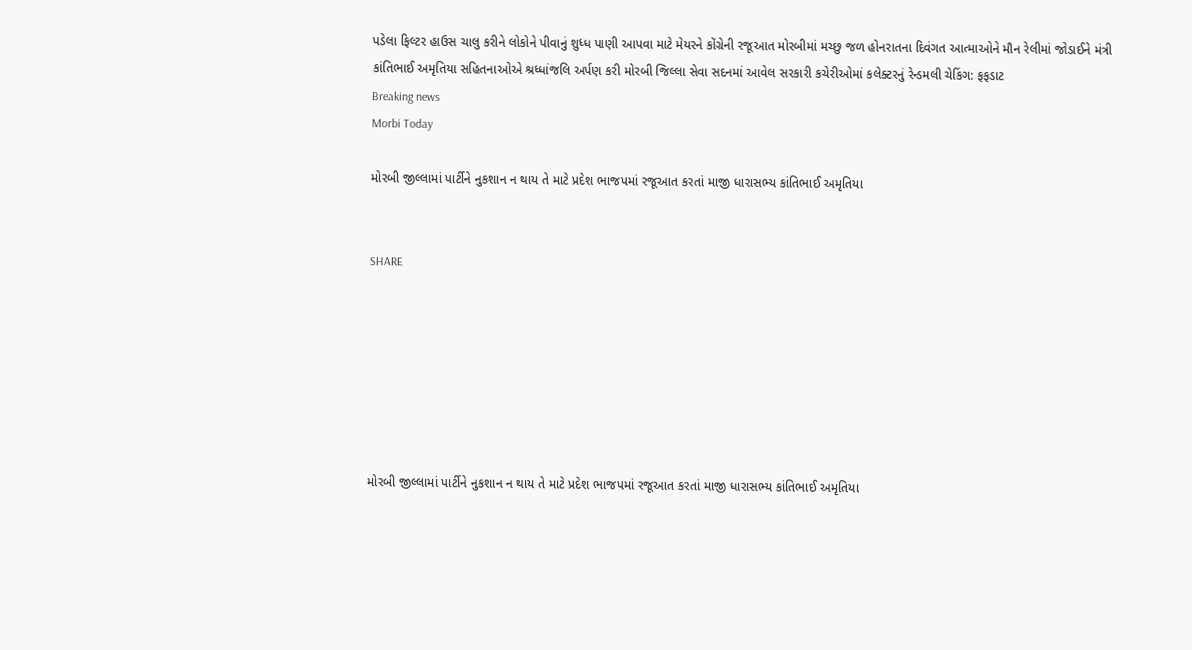પડેલા ફિલ્ટર હાઉસ ચાલુ કરીને લોકોને પીવાનું શુધ્ધ પાણી આપવા માટે મેયરને કોંગ્રેની રજૂઆત મોરબીમાં મચ્છુ જળ હોનરાતના દિવંગત આત્માઓને મૌન રેલીમાં જોડાઈને મંત્રી કાંતિભાઈ અમૃતિયા સહિતનાઓએ શ્રધ્ધાંજલિ અર્પણ કરી મોરબી જિલ્લા સેવા સદનમાં આવેલ સરકારી કચેરીઓમાં કલેક્ટરનું રેન્ડમલી ચેકિંગ: ફફડાટ
Breaking news
Morbi Today

મોરબી જીલ્લામાં પાર્ટીને નુકશાન ન થાય તે માટે પ્રદેશ ભાજપમાં રજૂઆત કરતાં માજી ધારાસભ્ય કાંતિભાઈ અમૃતિયા


SHARE







મોરબી જીલ્લામાં પાર્ટીને નુકશાન ન થાય તે માટે પ્રદેશ ભાજપમાં રજૂઆત કરતાં માજી ધારાસભ્ય કાંતિભાઈ અમૃતિયા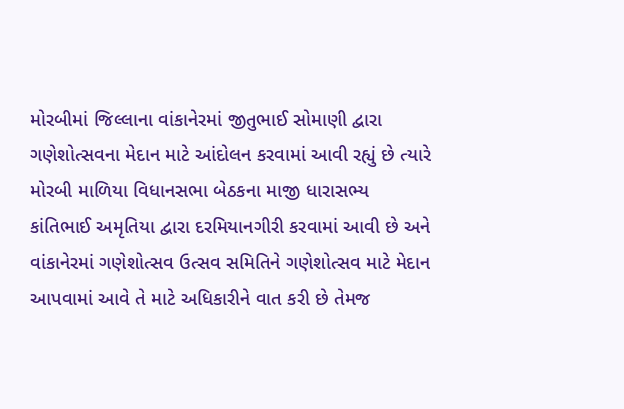મોરબીમાં જિલ્લાના વાંકાનેરમાં જીતુભાઈ સોમાણી દ્વારા ગણેશોત્સવના મેદાન માટે આંદોલન કરવામાં આવી રહ્યું છે ત્યારે મોરબી માળિયા વિધાનસભા બેઠકના માજી ધારાસભ્ય કાંતિભાઈ અમૃતિયા દ્વારા દરમિયાનગીરી કરવામાં આવી છે અને વાંકાનેરમાં ગણેશોત્સવ ઉત્સવ સમિતિને ગણેશોત્સવ માટે મેદાન આપવામાં આવે તે માટે અધિકારીને વાત કરી છે તેમજ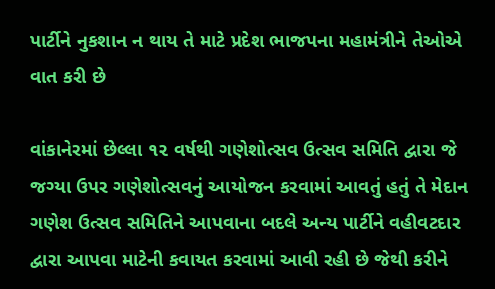પાર્ટીને નુકશાન ન થાય તે માટે પ્રદેશ ભાજપના મહામંત્રીને તેઓએ વાત કરી છે

વાંકાનેરમાં છેલ્લા ૧૨ વર્ષથી ગણેશોત્સવ ઉત્સવ સમિતિ દ્વારા જે જગ્યા ઉપર ગણેશોત્સવનું આયોજન કરવામાં આવતું હતું તે મેદાન ગણેશ ઉત્સવ સમિતિને આપવાના બદલે અન્ય પાર્ટીને વહીવટદાર દ્વારા આપવા માટેની કવાયત કરવામાં આવી રહી છે જેથી કરીને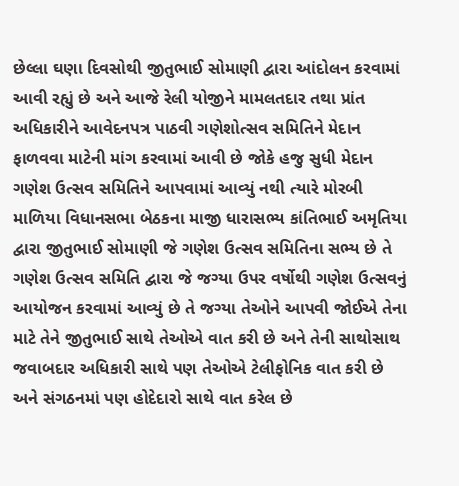છેલ્લા ઘણા દિવસોથી જીતુભાઈ સોમાણી દ્વારા આંદોલન કરવામાં આવી રહ્યું છે અને આજે રેલી યોજીને મામલતદાર તથા પ્રાંત અધિકારીને આવેદનપત્ર પાઠવી ગણેશોત્સવ સમિતિને મેદાન ફાળવવા માટેની માંગ કરવામાં આવી છે જોકે હજુ સુધી મેદાન ગણેશ ઉત્સવ સમિતિને આપવામાં આવ્યું નથી ત્યારે મોરબી માળિયા વિધાનસભા બેઠકના માજી ધારાસભ્ય કાંતિભાઈ અમૃતિયા દ્વારા જીતુભાઈ સોમાણી જે ગણેશ ઉત્સવ સમિતિના સભ્ય છે તે ગણેશ ઉત્સવ સમિતિ દ્વારા જે જગ્યા ઉપર વર્ષોથી ગણેશ ઉત્સવનું આયોજન કરવામાં આવ્યું છે તે જગ્યા તેઓને આપવી જોઈએ તેના માટે તેને જીતુભાઈ સાથે તેઓએ વાત કરી છે અને તેની સાથોસાથ જવાબદાર અધિકારી સાથે પણ તેઓએ ટેલીફોનિક વાત કરી છે અને સંગઠનમાં પણ હોદેદારો સાથે વાત કરેલ છે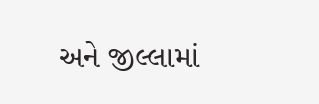અને જીલ્લામાં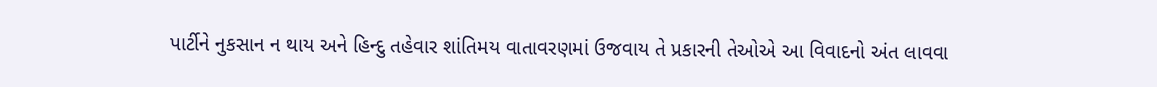પાર્ટીને નુકસાન ન થાય અને હિન્દુ તહેવાર શાંતિમય વાતાવરણમાં ઉજવાય તે પ્રકારની તેઓએ આ વિવાદનો અંત લાવવા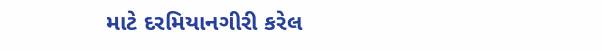માટે દરમિયાનગીરી કરેલ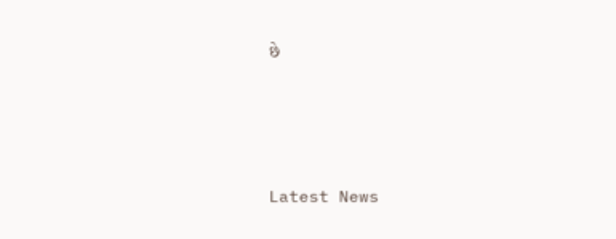છે






Latest News